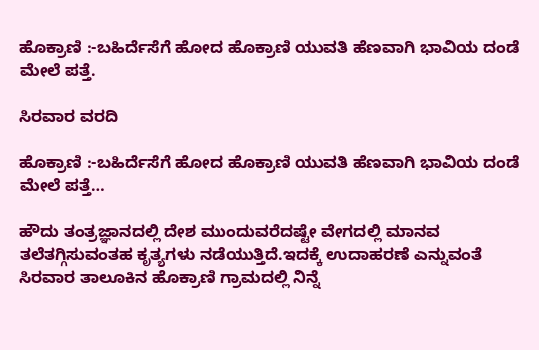ಹೊಕ್ರಾಣಿ :-ಬಹಿರ್ದೆಸೆಗೆ ಹೋದ ಹೊಕ್ರಾಣಿ ಯುವತಿ ಹೆಣವಾಗಿ ಭಾವಿಯ ದಂಡೆ ಮೇಲೆ ಪತ್ತೆ.

ಸಿರವಾರ ವರದಿ

ಹೊಕ್ರಾಣಿ :-ಬಹಿರ್ದೆಸೆಗೆ ಹೋದ ಹೊಕ್ರಾಣಿ ಯುವತಿ ಹೆಣವಾಗಿ ಭಾವಿಯ ದಂಡೆ ಮೇಲೆ ಪತ್ತೆ…

ಹೌದು ತಂತ್ರಜ್ಞಾನದಲ್ಲಿ ದೇಶ ಮುಂದುವರೆದಷ್ಟೇ ವೇಗದಲ್ಲಿ ಮಾನವ ತಲೆತಗ್ಗಿಸುವಂತಹ ಕೃತ್ಯಗಳು ನಡೆಯುತ್ತಿದೆ.ಇದಕ್ಕೆ ಉದಾಹರಣೆ ಎನ್ನುವಂತೆ ಸಿರವಾರ ತಾಲೂಕಿನ ಹೊಕ್ರಾಣಿ ಗ್ರಾಮದಲ್ಲಿ ನಿನ್ನೆ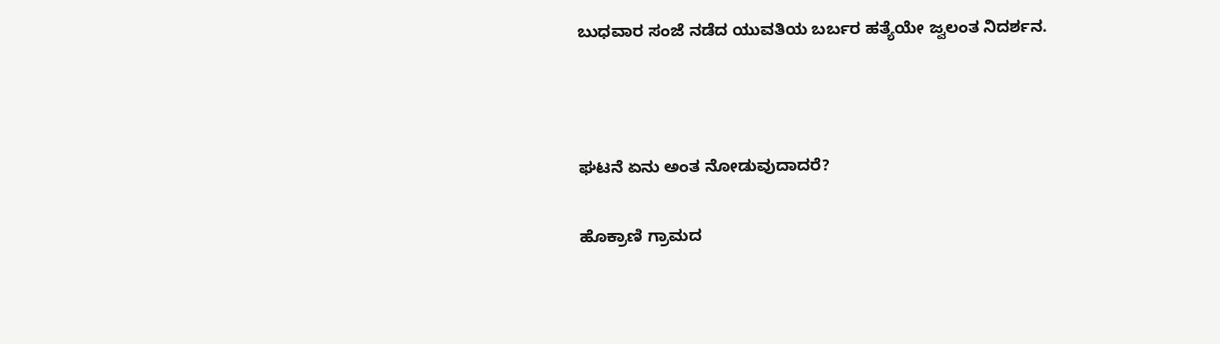ಬುಧವಾರ ಸಂಜೆ ನಡೆದ ಯುವತಿಯ ಬರ್ಬರ ಹತ್ಯೆಯೇ ಜ್ವಲಂತ ನಿದರ್ಶನ.



ಘಟನೆ ಏನು ಅಂತ ನೋಡುವುದಾದರೆ?

ಹೊಕ್ರಾಣಿ ಗ್ರಾಮದ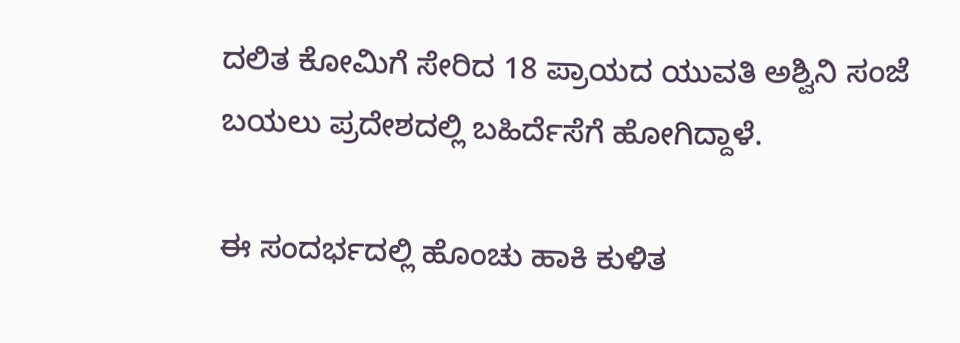ದಲಿತ ಕೋಮಿಗೆ ಸೇರಿದ 18 ಪ್ರಾಯದ ಯುವತಿ ಅಶ್ವಿನಿ ಸಂಜೆ ಬಯಲು ಪ್ರದೇಶದಲ್ಲಿ ಬಹಿರ್ದೆಸೆಗೆ ಹೋಗಿದ್ದಾಳೆ.

ಈ ಸಂದರ್ಭದಲ್ಲಿ ಹೊಂಚು ಹಾಕಿ ಕುಳಿತ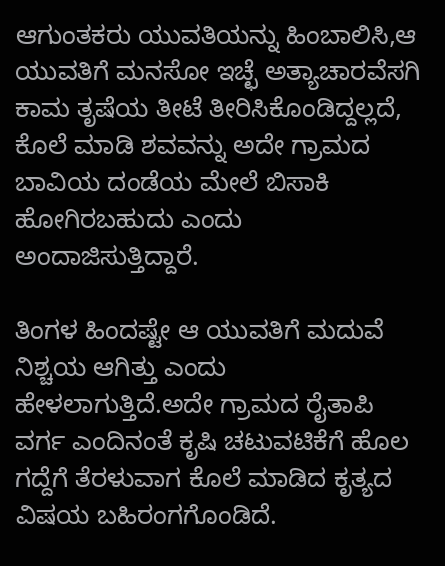ಆಗುಂತಕರು ಯುವತಿಯನ್ನು ಹಿಂಬಾಲಿಸಿ,ಆ ಯುವತಿಗೆ ಮನಸೋ ಇಚ್ಛೆ ಅತ್ಯಾಚಾರವೆಸಗಿ ಕಾಮ ತೃಷೆಯ ತೀಟೆ ತೀರಿಸಿಕೊಂಡಿದ್ದಲ್ಲದೆ,
ಕೊಲೆ ಮಾಡಿ ಶವವನ್ನು ಅದೇ ಗ್ರಾಮದ ಬಾವಿಯ ದಂಡೆಯ ಮೇಲೆ ಬಿಸಾಕಿ ಹೋಗಿರಬಹುದು ಎಂದು ಅಂದಾಜಿಸುತ್ತಿದ್ದಾರೆ.

ತಿಂಗಳ ಹಿಂದಷ್ಟೇ ಆ ಯುವತಿಗೆ ಮದುವೆ ನಿಶ್ಚಯ ಆಗಿತ್ತು ಎಂದು ಹೇಳಲಾಗುತ್ತಿದೆ.ಅದೇ ಗ್ರಾಮದ ರೈತಾಪಿ ವರ್ಗ ಎಂದಿನಂತೆ ಕೃಷಿ ಚಟುವಟಿಕೆಗೆ ಹೊಲ ಗದ್ದೆಗೆ ತೆರಳುವಾಗ ಕೊಲೆ ಮಾಡಿದ ಕೃತ್ಯದ ವಿಷಯ ಬಹಿರಂಗಗೊಂಡಿದೆ.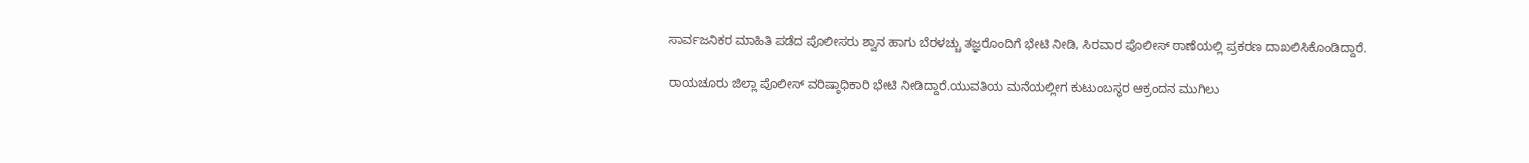ಸಾರ್ವಜನಿಕರ ಮಾಹಿತಿ ಪಡೆದ ಪೊಲೀಸರು ಶ್ವಾನ ಹಾಗು ಬೆರಳಚ್ಚು ತಜ್ಞರೊಂದಿಗೆ ಭೇಟಿ ನೀಡಿ, ಸಿರವಾರ ಪೊಲೀಸ್ ಠಾಣೆಯಲ್ಲಿ ಪ್ರಕರಣ ದಾಖಲಿಸಿಕೊಂಡಿದ್ದಾರೆ.

ರಾಯಚೂರು ಜಿಲ್ಲಾ ಪೊಲೀಸ್ ವರಿಷ್ಠಾಧಿಕಾರಿ ಭೇಟಿ ನೀಡಿದ್ದಾರೆ.ಯುವತಿಯ ಮನೆಯಲ್ಲೀಗ ಕುಟುಂಬಸ್ಥರ ಆಕ್ರಂದನ ಮುಗಿಲು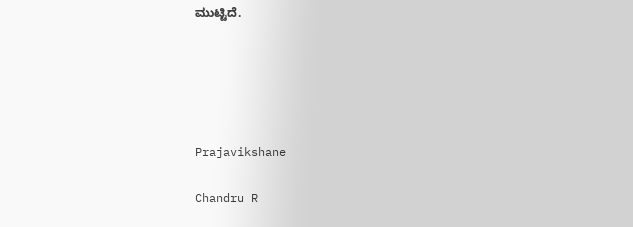ಮುಟ್ಟಿದೆ.





Prajavikshane

Chandru R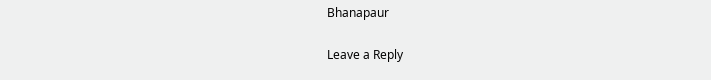Bhanapaur

Leave a Reply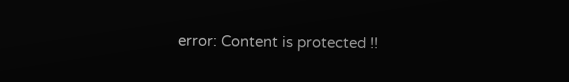error: Content is protected !!